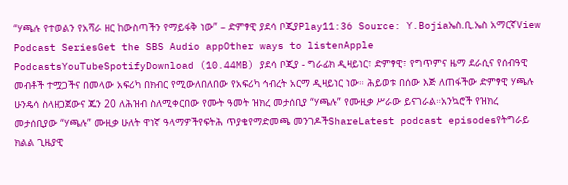“ሃጫሉ የተወልን የአሻራ ዘር ከውስጣችን የማይፋቅ ነው” – ድምፃዊ ያደሳ ቦጂያPlay11:36 Source: Y.Bojiaኤስ.ቢ.ኤስ አማርኛView Podcast SeriesGet the SBS Audio appOther ways to listenApple PodcastsYouTubeSpotifyDownload (10.44MB) ያደሳ ቦጂያ - ግራፊክ ዲዛይነር፣ ድምፃዊ፣ የግጥምና ዜማ ደራሲና የሰብዓዊ መብቶች ተሟጋችና በመላው አፍሪካ በክብር የሚውለበለበው የአፍሪካ ኅብረት አርማ ዲዛይነር ነው። ሕይወቱ በሰው እጅ ለጠፋችው ድምፃዊ ሃጫሉ ሁንዴሳ ስላዘጋጀውና ጁን 20 ለሕዝብ ስለሚቀርበው የሙት ዓመት ዝክረ መታሰቢያ “ሃጫሉ” የሙዚቃ ሥራው ይናገራል።አንኳሮች የዝክረ መታሰቢያው “ሃጫሉ” ሙዚቃ ሁለት ዋነኛ ዓላማዎችየፍትሕ ጥያቄየማድመጫ መንገዶችShareLatest podcast episodesየትግራይ ክልል ጊዜያዊ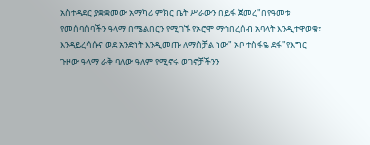አስተዳደር ያቋቋመው አማካሪ ምክር ቤት ሥራውን በይፋ ጀመረ"በየዓመቱ የመሰባሰባችን ዓላማ በሜልበርን የሚገኙ የኦሮሞ ማኅበረሰብ አባላት እንዲተዋወቁ፣ እንዳይረሳሱና ወደ አንድነት እንዲመጡ ለማስቻል ነው" ኦቦ ተስፋዬ ደፋ"የእግር ጉዞው ዓላማ ራቅ ባለው ዓለም የሚኖሩ ወገኖቻችንን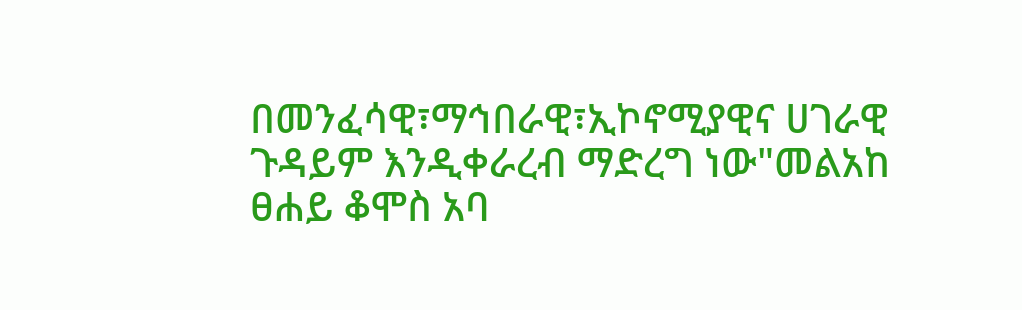በመንፈሳዊ፣ማኅበራዊ፣ኢኮኖሚያዊና ሀገራዊ ጉዳይም እንዲቀራረብ ማድረግ ነው"መልአከ ፀሐይ ቆሞስ አባ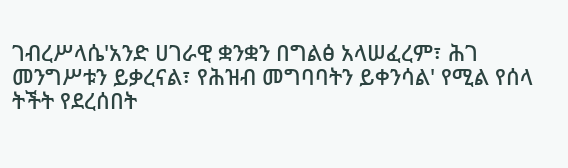ገብረሥላሴ'አንድ ሀገራዊ ቋንቋን በግልፅ አላሠፈረም፣ ሕገ መንግሥቱን ይቃረናል፣ የሕዝብ መግባባትን ይቀንሳል' የሚል የሰላ ትችት የደረሰበት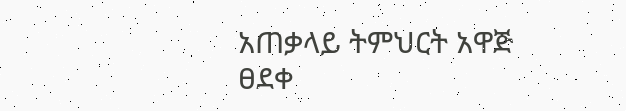አጠቃላይ ትምህርት አዋጅ ፀደቀ